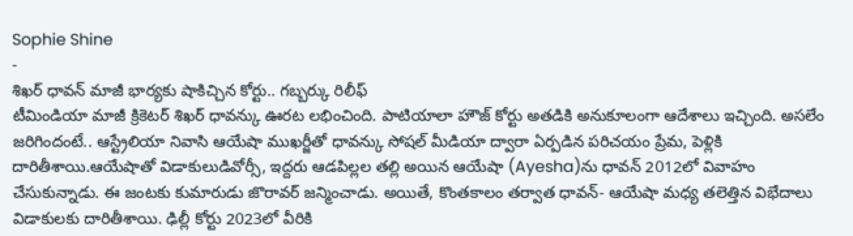Sophie Shine
-
శిఖర్ ధావన్ మాజీ భార్యకు షాకిచ్చిన కోర్టు.. గబ్బర్కు రిలీఫ్
టీమిండియా మాజీ క్రికెటర్ శిఖర్ ధావన్కు ఊరట లభించింది. పాటియాలా హౌజ్ కోర్టు అతడికి అనుకూలంగా ఆదేశాలు ఇచ్చింది. అసలేం జరిగిందంటే.. ఆస్ట్రేలియా నివాసి ఆయేషా ముఖర్జీతో ధావన్కు సోషల్ మీడియా ద్వారా ఏర్పడిన పరిచయం ప్రేమ, పెళ్లికి దారితీశాయి.ఆయేషాతో విడాకులుడివోర్సీ, ఇద్దరు ఆడపిల్లల తల్లి అయిన ఆయేషా (Ayesha)ను ధావన్ 2012లో వివాహం చేసుకున్నాడు. ఈ జంటకు కుమారుడు జొరావర్ జన్మించాడు. అయితే, కొంతకాలం తర్వాత ధావన్- ఆయేషా మధ్య తలెత్తిన విభేదాలు విడాకులకు దారితీశాయి. ఢిల్లీ కోర్టు 2023లో వీరికి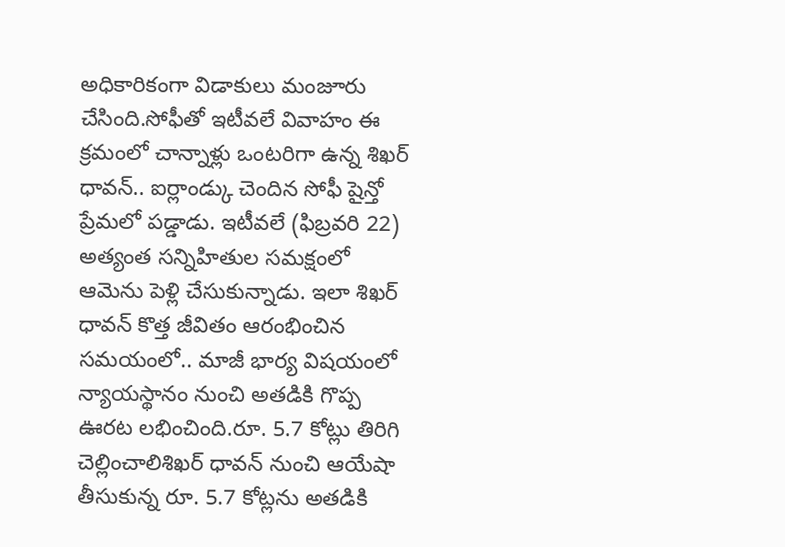అధికారికంగా విడాకులు మంజూరు చేసింది.సోఫీతో ఇటీవలే వివాహం ఈ క్రమంలో చాన్నాళ్లు ఒంటరిగా ఉన్న శిఖర్ ధావన్.. ఐర్లాండ్కు చెందిన సోఫీ షైన్తో ప్రేమలో పడ్డాడు. ఇటీవలే (ఫిబ్రవరి 22) అత్యంత సన్నిహితుల సమక్షంలో ఆమెను పెళ్లి చేసుకున్నాడు. ఇలా శిఖర్ ధావన్ కొత్త జీవితం ఆరంభించిన సమయంలో.. మాజీ భార్య విషయంలో న్యాయస్థానం నుంచి అతడికి గొప్ప ఊరట లభించింది.రూ. 5.7 కోట్లు తిరిగి చెల్లించాలిశిఖర్ ధావన్ నుంచి ఆయేషా తీసుకున్న రూ. 5.7 కోట్లను అతడికి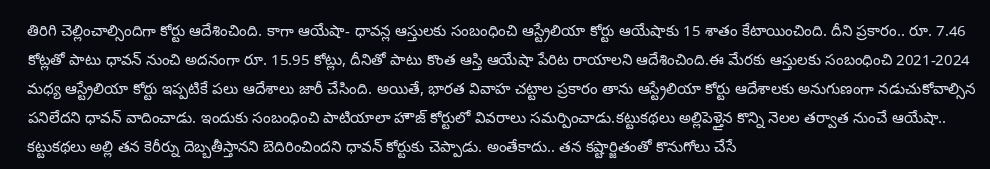తిరిగి చెల్లించాల్సిందిగా కోర్టు ఆదేశించింది. కాగా ఆయేషా- ధావన్ల ఆస్తులకు సంబంధించి ఆస్ట్రేలియా కోర్టు ఆయేషాకు 15 శాతం కేటాయించింది. దీని ప్రకారం.. రూ. 7.46 కోట్లతో పాటు ధావన్ నుంచి అదనంగా రూ. 15.95 కోట్లు, దీనితో పాటు కొంత ఆస్తి ఆయేషా పేరిట రాయాలని ఆదేశించింది.ఈ మేరకు ఆస్తులకు సంబంధించి 2021-2024 మధ్య ఆస్ట్రేలియా కోర్టు ఇప్పటికే పలు ఆదేశాలు జారీ చేసింది. అయితే, భారత వివాహ చట్టాల ప్రకారం తాను ఆస్ట్రేలియా కోర్టు ఆదేశాలకు అనుగుణంగా నడుచుకోవాల్సిన పనిలేదని ధావన్ వాదించాడు. ఇందుకు సంబంధించి పాటియాలా హౌజ్ కోర్టులో వివరాలు సమర్పించాడు.కట్టుకథలు అల్లిపెళ్తైన కొన్ని నెలల తర్వాత నుంచే ఆయేషా.. కట్టుకథలు అల్లి తన కెరీర్ను దెబ్బతీస్తానని బెదిరించిందని ధావన్ కోర్టుకు చెప్పాడు. అంతేకాదు.. తన కష్టార్జితంతో కొనుగోలు చేసే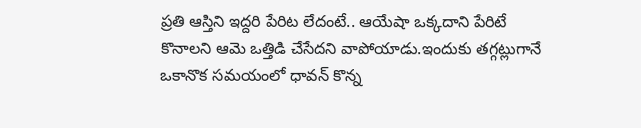ప్రతి ఆస్తిని ఇద్దరి పేరిట లేదంటే.. ఆయేషా ఒక్కదాని పేరిటే కొనాలని ఆమె ఒత్తిడి చేసేదని వాపోయాడు.ఇందుకు తగ్గట్లుగానే ఒకానొక సమయంలో ధావన్ కొన్న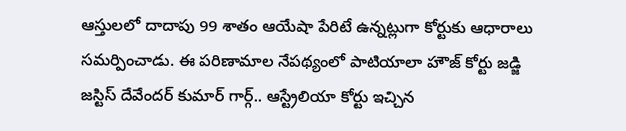ఆస్తులలో దాదాపు 99 శాతం ఆయేషా పేరిటే ఉన్నట్లుగా కోర్టుకు ఆధారాలు సమర్పించాడు. ఈ పరిణామాల నేపథ్యంలో పాటియాలా హౌజ్ కోర్టు జడ్జి జస్టిస్ దేవేందర్ కుమార్ గార్గ్.. ఆస్ట్రేలియా కోర్టు ఇచ్చిన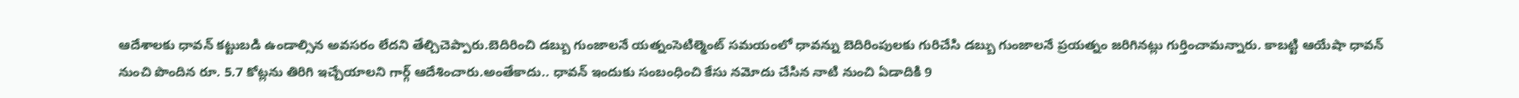ఆదేశాలకు ధావన్ కట్టుబడి ఉండాల్సిన అవసరం లేదని తేల్చిచెప్పారు.బెదిరించి డబ్బు గుంజాలనే యత్నంసెటిల్మెంట్ సమయంలో ధావన్ను బెదిరింపులకు గురిచేసి డబ్బు గుంజాలనే ప్రయత్నం జరిగినట్లు గుర్తించామన్నారు. కాబట్టి ఆయేషా ధావన్ నుంచి పొందిన రూ. 5.7 కోట్లను తిరిగి ఇచ్చేయాలని గార్గ్ ఆదేశించారు.అంతేకాదు.. ధావన్ ఇందుకు సంబంధించి కేసు నమోదు చేసిన నాటి నుంచి ఏడాదికి 9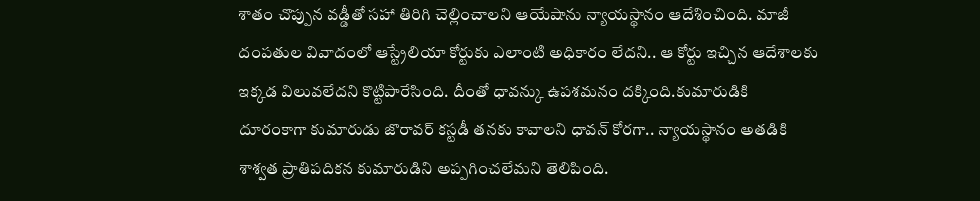శాతం చొప్పున వడ్డీతో సహా తిరిగి చెల్లించాలని ఆయేషాను న్యాయస్థానం ఆదేశించింది. మాజీ దంపతుల వివాదంలో ఆస్ట్రేలియా కోర్టుకు ఎలాంటి అధికారం లేదని.. ఆ కోర్టు ఇచ్చిన ఆదేశాలకు ఇక్కడ విలువలేదని కొట్టిపారేసింది. దీంతో ధావన్కు ఉపశమనం దక్కింది.కుమారుడికి దూరంకాగా కుమారుడు జొరావర్ కస్టడీ తనకు కావాలని ధావన్ కోరగా.. న్యాయస్థానం అతడికి శాశ్వత ప్రాతిపదికన కుమారుడిని అప్పగించలేమని తెలిపింది.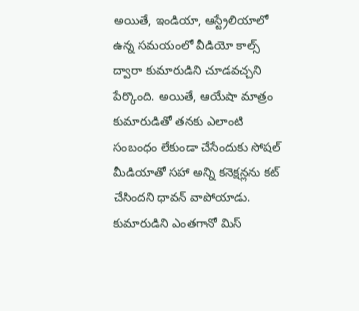అయితే, ఇండియా, ఆస్ట్రేలియాలో ఉన్న సమయంలో వీడియో కాల్స్ ద్వారా కుమారుడిని చూడవచ్చని పేర్కొంది. అయితే, ఆయేషా మాత్రం కుమారుడితో తనకు ఎలాంటి సంబంధం లేకుండా చేసేందుకు సోషల్ మీడియాతో సహా అన్ని కనెక్షన్లను కట్ చేసిందని ధావన్ వాపోయాడు. కుమారుడిని ఎంతగానో మిస్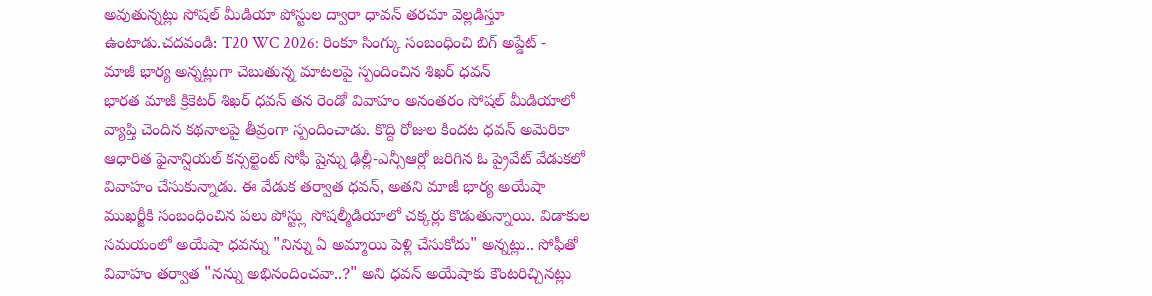అవుతున్నట్లు సోషల్ మీడియా పోస్టుల ద్వారా ధావన్ తరచూ వెల్లడిస్తూ ఉంటాడు.చదవండి: T20 WC 2026: రింకూ సింగ్కు సంబంధించి బిగ్ అప్డేట్ -
మాజీ భార్య అన్నట్లుగా చెబుతున్న మాటలపై స్పందించిన శిఖర్ ధవన్
భారత మాజీ క్రికెటర్ శిఖర్ ధవన్ తన రెండో వివాహం అనంతరం సోషల్ మీడియాలో వ్యాప్తి చెందిన కథనాలపై తీవ్రంగా స్పందించాడు. కొద్ది రోజుల కిందట ధవన్ అమెరికా ఆధారిత ఫైనాన్షియల్ కన్సల్టెంట్ సోఫీ షైన్ను ఢిల్లీ-ఎన్సీఆర్లో జరిగిన ఓ ప్రైవేట్ వేడుకలో వివాహం చేసుకున్నాడు. ఈ వేడుక తర్వాత ధవన్, అతని మాజీ భార్య అయేషా ముఖర్జీకి సంబంధించిన పలు పోస్ట్లు సోషల్మీడియాలో చక్కర్లు కొడుతున్నాయి. విడాకుల సమయంలో అయేషా ధవన్ను "నిన్ను ఏ అమ్మాయి పెళ్లి చేసుకోదు" అన్నట్లు.. సోఫీతో వివాహం తర్వాత "నన్ను అభినందించవా..?" అని ధవన్ అయేషాకు కౌంటరిచ్చినట్లు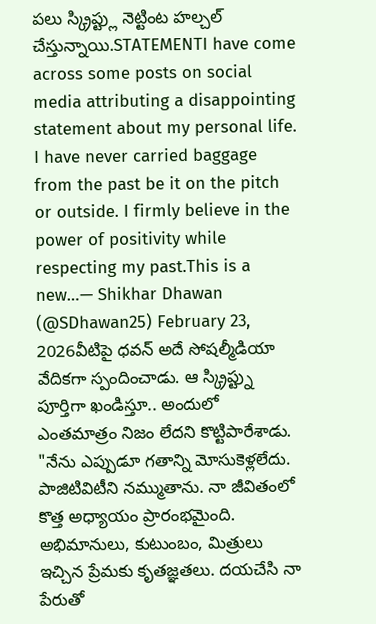పలు స్క్రిప్ట్లు నెట్టింట హల్చల్ చేస్తున్నాయి.STATEMENTI have come across some posts on social media attributing a disappointing statement about my personal life. I have never carried baggage from the past be it on the pitch or outside. I firmly believe in the power of positivity while respecting my past.This is a new…— Shikhar Dhawan (@SDhawan25) February 23, 2026వీటిపై ధవన్ అదే సోషల్మీడియా వేదికగా స్పందించాడు. ఆ స్క్రిప్ట్ను పూర్తిగా ఖండిస్తూ.. అందులో ఎంతమాత్రం నిజం లేదని కొట్టిపారేశాడు. "నేను ఎప్పుడూ గతాన్ని మోసుకెళ్లలేదు. పాజిటివిటీని నమ్ముతాను. నా జీవితంలో కొత్త అధ్యాయం ప్రారంభమైంది. అభిమానులు, కుటుంబం, మిత్రులు ఇచ్చిన ప్రేమకు కృతజ్ఞతలు. దయచేసి నా పేరుతో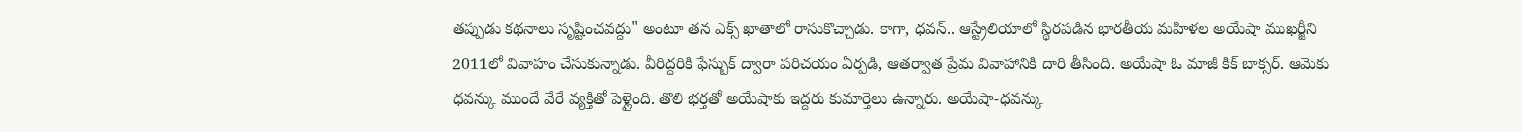తప్పుడు కథనాలు సృష్టించవద్దు" అంటూ తన ఎక్స్ ఖాతాలో రాసుకొచ్చాడు. కాగా, ధవన్.. ఆస్ట్రేలియాలో స్థిరపడిన భారతీయ మహిళల అయేషా ముఖర్జీని 2011లో వివాహం చేసుకున్నాడు. వీరిద్దరికి ఫేస్బుక్ ద్వారా పరిచయం ఏర్పడి, ఆతర్వాత ప్రేమ వివాహానికి దారి తీసింది. అయేషా ఓ మాజీ కిక్ బాక్సర్. ఆమెకు ధవన్కు ముందే వేరే వ్యక్తితో పెళ్లైంది. తొలి భర్తతో అయేషాకు ఇద్దరు కుమార్తెలు ఉన్నారు. అయేషా-ధవన్కు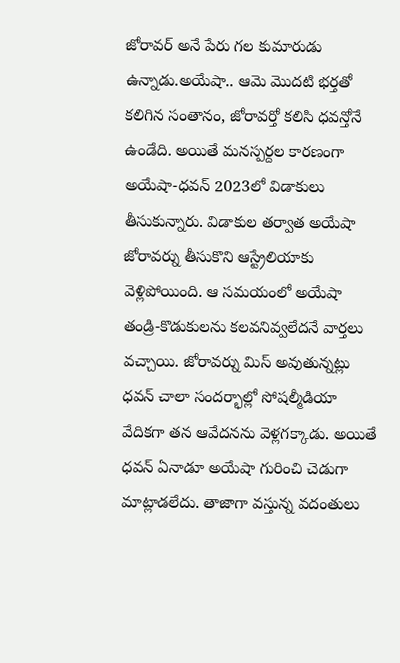జోరావర్ అనే పేరు గల కుమారుడు ఉన్నాడు.అయేషా.. ఆమె మొదటి భర్తతో కలిగిన సంతానం, జోరావర్తో కలిసి ధవన్తోనే ఉండేది. అయితే మనస్పర్దల కారణంగా అయేషా-ధవన్ 2023లో విడాకులు తీసుకున్నారు. విడాకుల తర్వాత అయేషా జోరావర్ను తీసుకొని ఆస్ట్రేలియాకు వెళ్లిపోయింది. ఆ సమయంలో అయేషా తండ్రి-కొడుకులను కలవనివ్వలేదనే వార్తలు వచ్చాయి. జోరావర్ను మిస్ అవుతున్నట్లు ధవన్ చాలా సందర్భాల్లో సోషల్మీడియా వేదికగా తన ఆవేదనను వెళ్లగక్కాడు. అయితే ధవన్ ఏనాడూ అయేషా గురించి చెడుగా మాట్లాడలేదు. తాజాగా వస్తున్న వదంతులు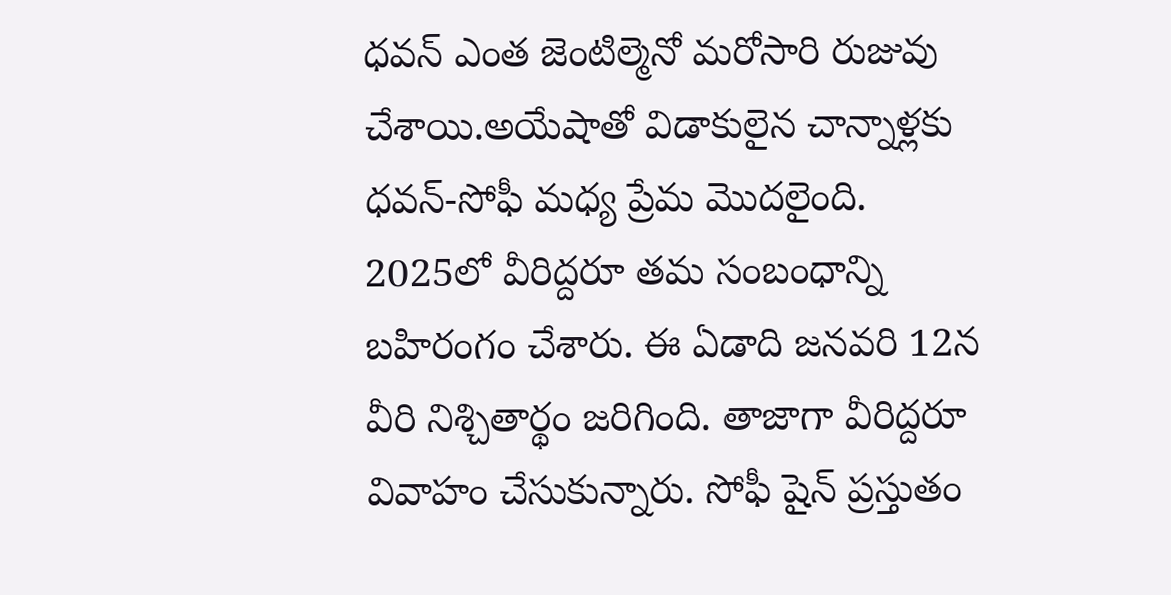ధవన్ ఎంత జెంటిల్మెనో మరోసారి రుజువు చేశాయి.అయేషాతో విడాకులైన చాన్నాళ్లకు ధవన్-సోఫీ మధ్య ప్రేమ మొదలైంది. 2025లో వీరిద్దరూ తమ సంబంధాన్ని బహిరంగం చేశారు. ఈ ఏడాది జనవరి 12న వీరి నిశ్చితార్థం జరిగింది. తాజాగా వీరిద్దరూ వివాహం చేసుకున్నారు. సోఫీ షైన్ ప్రస్తుతం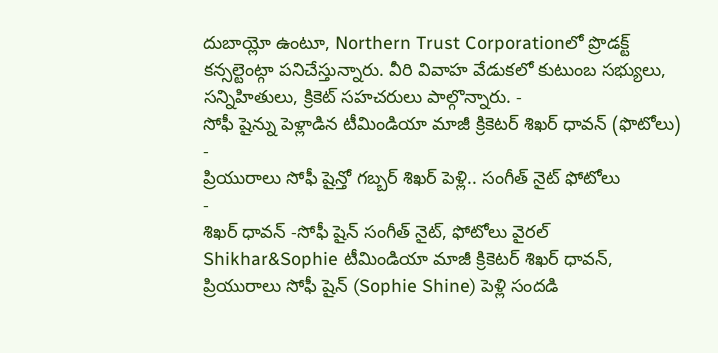దుబాయ్లో ఉంటూ, Northern Trust Corporationలో ప్రొడక్ట్ కన్సల్టెంట్గా పనిచేస్తున్నారు. వీరి వివాహ వేడుకలో కుటుంబ సభ్యులు, సన్నిహితులు, క్రికెట్ సహచరులు పాల్గొన్నారు. -
సోఫీ షైన్ను పెళ్లాడిన టీమిండియా మాజీ క్రికెటర్ శిఖర్ ధావన్ (ఫొటోలు)
-
ప్రియురాలు సోఫీ షైన్తో గబ్బర్ శిఖర్ పెళ్లి.. సంగీత్ నైట్ ఫోటోలు
-
శిఖర్ ధావన్ -సోఫీ షైన్ సంగీత్ నైట్, ఫోటోలు వైరల్
Shikhar&Sophie టీమిండియా మాజీ క్రికెటర్ శిఖర్ ధావన్, ప్రియురాలు సోఫీ షైన్ (Sophie Shine) పెళ్లి సందడి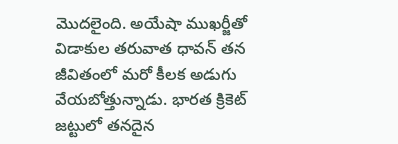మొదలైంది. అయేషా ముఖర్జీతో విడాకుల తరువాత ధావన్ తన జీవితంలో మరో కీలక అడుగు వేయబోత్తున్నాడు. భారత క్రికెట్ జట్టులో తనదైన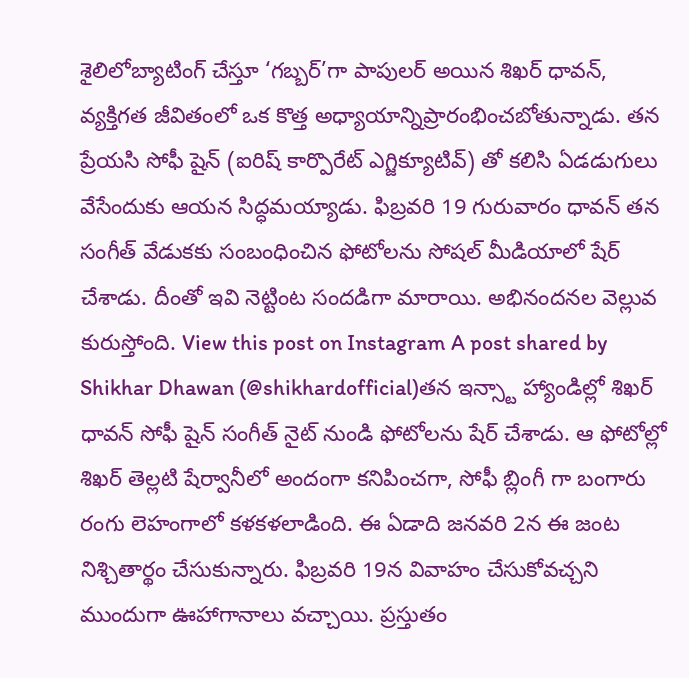శైలిలోబ్యాటింగ్ చేస్తూ ‘గబ్బర్’గా పాపులర్ అయిన శిఖర్ ధావన్, వ్యక్తిగత జీవితంలో ఒక కొత్త అధ్యాయాన్నిప్రారంభించబోతున్నాడు. తన ప్రేయసి సోఫీ షైన్ (ఐరిష్ కార్పొరేట్ ఎగ్జిక్యూటివ్) తో కలిసి ఏడడుగులు వేసేందుకు ఆయన సిద్ధమయ్యాడు. ఫిబ్రవరి 19 గురువారం ధావన్ తన సంగీత్ వేడుకకు సంబంధించిన ఫోటోలను సోషల్ మీడియాలో షేర్ చేశాడు. దీంతో ఇవి నెట్టింట సందడిగా మారాయి. అభినందనల వెల్లువ కురుస్తోంది. View this post on Instagram A post shared by Shikhar Dhawan (@shikhardofficial)తన ఇన్స్టా హ్యాండిల్లో శిఖర్ ధావన్ సోఫీ షైన్ సంగీత్ నైట్ నుండి ఫోటోలను షేర్ చేశాడు. ఆ ఫోటోల్లో శిఖర్ తెల్లటి షేర్వానీలో అందంగా కనిపించగా, సోఫీ బ్లింగీ గా బంగారు రంగు లెహంగాలో కళకళలాడింది. ఈ ఏడాది జనవరి 2న ఈ జంట నిశ్చితార్థం చేసుకున్నారు. ఫిబ్రవరి 19న వివాహం చేసుకోవచ్చని ముందుగా ఊహాగానాలు వచ్చాయి. ప్రస్తుతం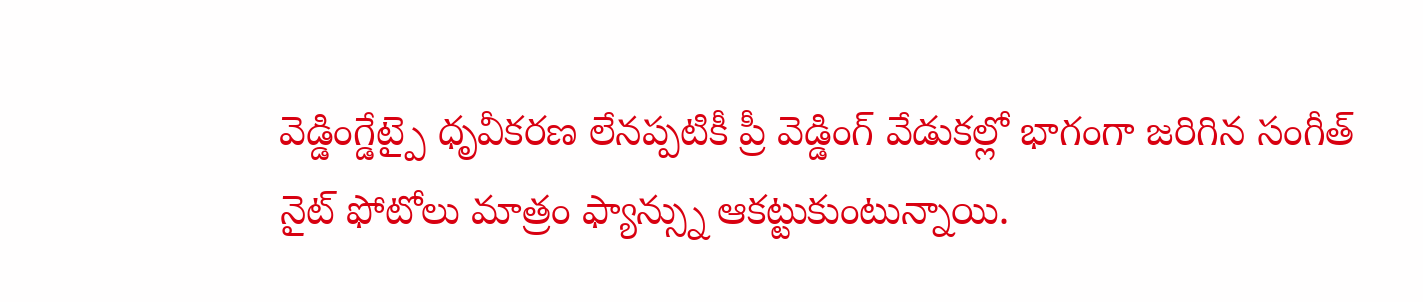వెడ్డింగ్డేట్పై ధృవీకరణ లేనప్పటికీ ప్రీ వెడ్డింగ్ వేడుకల్లో భాగంగా జరిగిన సంగీత్ నైట్ ఫోటోలు మాత్రం ఫ్యాన్స్ను ఆకట్టుకుంటున్నాయి.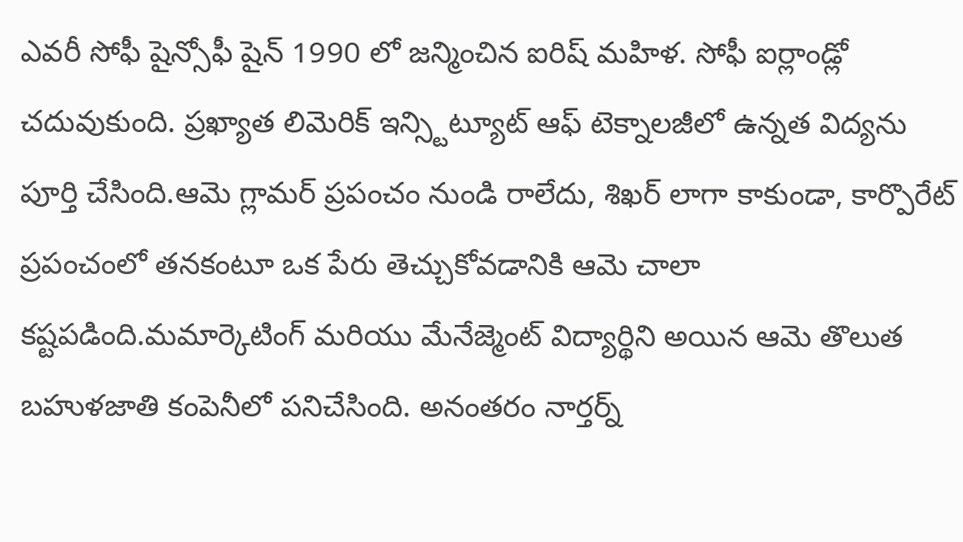ఎవరీ సోఫీ షైన్సోఫీ షైన్ 1990 లో జన్మించిన ఐరిష్ మహిళ. సోఫీ ఐర్లాండ్లో చదువుకుంది. ప్రఖ్యాత లిమెరిక్ ఇన్స్టిట్యూట్ ఆఫ్ టెక్నాలజీలో ఉన్నత విద్యను పూర్తి చేసింది.ఆమె గ్లామర్ ప్రపంచం నుండి రాలేదు, శిఖర్ లాగా కాకుండా, కార్పొరేట్ ప్రపంచంలో తనకంటూ ఒక పేరు తెచ్చుకోవడానికి ఆమె చాలా కష్టపడింది.మమార్కెటింగ్ మరియు మేనేజ్మెంట్ విద్యార్థిని అయిన ఆమె తొలుత బహుళజాతి కంపెనీలో పనిచేసింది. అనంతరం నార్తర్న్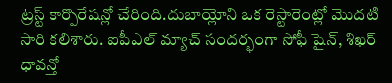ట్రస్ట్ కార్పొరేషన్లో చేరింది.దుబాయ్లోని ఒక రెస్టారెంట్లో మొదటి సారి కలిశారు. ఐపీఎల్ మ్యాచ్ సందర్భంగా సోఫీ షైన్, శిఖర్ ధావన్తో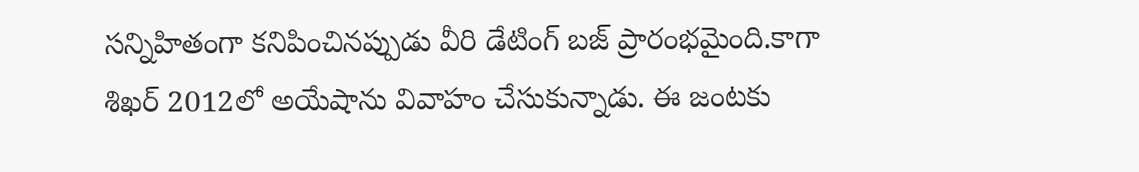సన్నిహితంగా కనిపించినప్పుడు వీరి డేటింగ్ బజ్ ప్రారంభమైంది.కాగా శిఖర్ 2012లో అయేషాను వివాహం చేసుకున్నాడు. ఈ జంటకు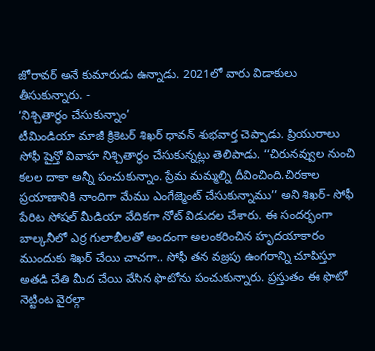జోరావర్ అనే కుమారుడు ఉన్నాడు. 2021లో వారు విడాకులు తీసుకున్నారు. -
‘నిశ్చితార్థం చేసుకున్నాం’
టీమిండియా మాజీ క్రికెటర్ శిఖర్ ధావన్ శుభవార్త చెప్పాడు. ప్రియురాలు సోఫీ షైన్తో వివాహ నిశ్చితార్థం చేసుకున్నట్లు తెలిపాడు. ‘‘చిరునవ్వుల నుంచి కలల దాకా అన్నీ పంచుకున్నాం. ప్రేమ మమ్మల్ని దీవించింది.చిరకాల ప్రయాణానికి నాందిగా మేము ఎంగేజ్మెంట్ చేసుకున్నాము’’ అని శిఖర్- సోఫీ పేరిట సోషల్ మీడియా వేదికగా నోట్ విడుదల చేశారు. ఈ సందర్భంగా బాల్కనీలో ఎర్ర గులాబీలతో అందంగా అలంకరించిన హృదయాకారం ముందుకు శిఖర్ చేయి చాచగా.. సోఫీ తన వజ్రపు ఉంగరాన్ని చూపిస్తూ అతడి చేతి మీద చేయి వేసిన ఫొటోను పంచుకున్నారు. ప్రస్తుతం ఈ ఫొటో నెట్టింట వైరల్గా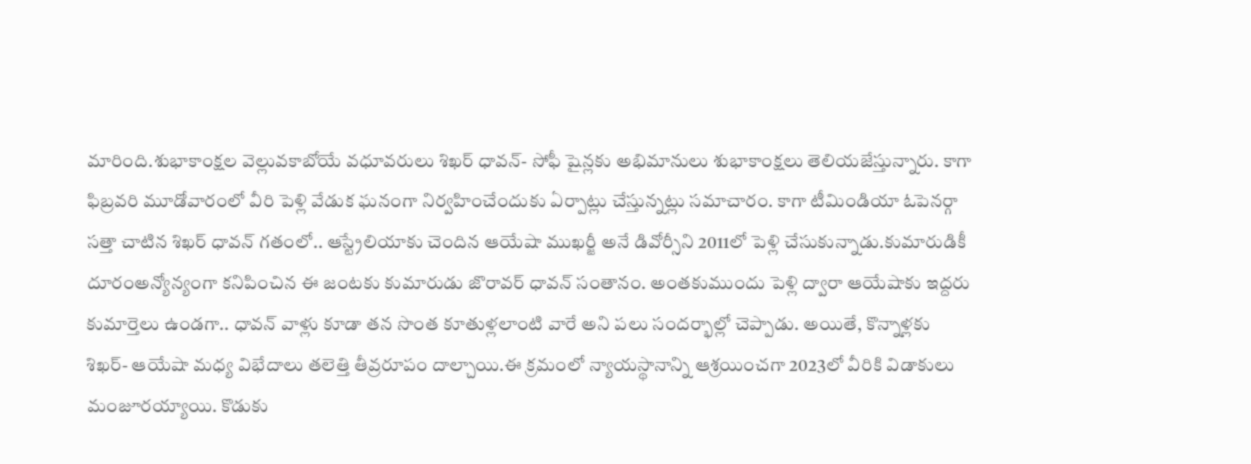మారింది.శుభాకాంక్షల వెల్లువకాబోయే వధూవరులు శిఖర్ ధావన్- సోఫీ షైన్లకు అభిమానులు శుభాకాంక్షలు తెలియజేస్తున్నారు. కాగా ఫిబ్రవరి మూడోవారంలో వీరి పెళ్లి వేడుక ఘనంగా నిర్వహించేందుకు ఏర్పాట్లు చేస్తున్నట్లు సమాచారం. కాగా టీమిండియా ఓపెనర్గా సత్తా చాటిన శిఖర్ ధావన్ గతంలో.. ఆస్ట్రేలియాకు చెందిన ఆయేషా ముఖర్జీ అనే డివోర్సీని 2011లో పెళ్లి చేసుకున్నాడు.కుమారుడికీ దూరంఅన్యోన్యంగా కనిపించిన ఈ జంటకు కుమారుడు జొరావర్ ధావన్ సంతానం. అంతకుముందు పెళ్లి ద్వారా ఆయేషాకు ఇద్దరు కుమార్తెలు ఉండగా.. ధావన్ వాళ్లు కూడా తన సొంత కూతుళ్లలాంటి వారే అని పలు సందర్భాల్లో చెప్పాడు. అయితే, కొన్నాళ్లకు శిఖర్- ఆయేషా మధ్య విభేదాలు తలెత్తి తీవ్రరూపం దాల్చాయి.ఈ క్రమంలో న్యాయస్థానాన్ని ఆశ్రయించగా 2023లో వీరికి విడాకులు మంజూరయ్యాయి. కొడుకు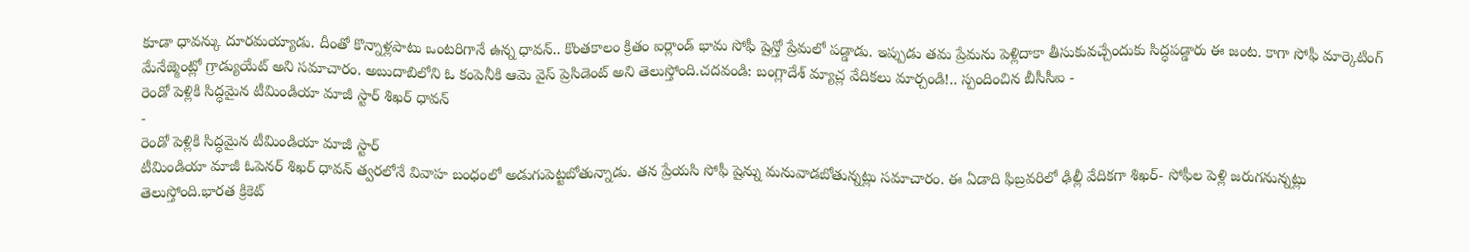కూడా ధావన్కు దూరమయ్యాడు. దీంతో కొన్నాళ్లపాటు ఒంటరిగానే ఉన్న ధావన్.. కొంతకాలం క్రితం ఐర్లాండ్ భామ సోఫీ షైన్తో ప్రేమలో పడ్డాడు. ఇప్పుడు తమ ప్రేమను పెళ్లిదాకా తీసుకువచ్చేందుకు సిద్ధపడ్డారు ఈ జంట. కాగా సోఫీ మార్కెటింగ్ మేనేజ్మెంట్లో గ్రాడ్యుయేట్ అని సమాచారం. అబుదాబిలోని ఓ కంపెనీకి ఆమె వైస్ ప్రెసిడెంట్ అని తెలుస్తోంది.చదవండి: బంగ్లాదేశ్ మ్యాచ్ల వేదికలు మార్చండి!.. స్పందించిన బీసీసీఐ -
రెండో పెళ్లికి సిద్ధమైన టీమిండియా మాజీ స్టార్ శిఖర్ ధావన్
-
రెండో పెళ్లికి సిద్ధమైన టీమిండియా మాజీ స్టార్
టీమిండియా మాజీ ఓపెనర్ శిఖర్ ధావన్ త్వరలోనే వివాహ బంధంలో అడుగుపెట్టబోతున్నాడు. తన ప్రేయసి సోఫీ షైన్ను మనువాడబోతున్నట్లు సమాచారం. ఈ ఏడాది ఫిబ్రవరిలో ఢిల్లీ వేదికగా శిఖర్- సోఫీల పెళ్లి జరుగనున్నట్లు తెలుస్తోంది.భారత క్రికెట్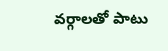వర్గాలతో పాటు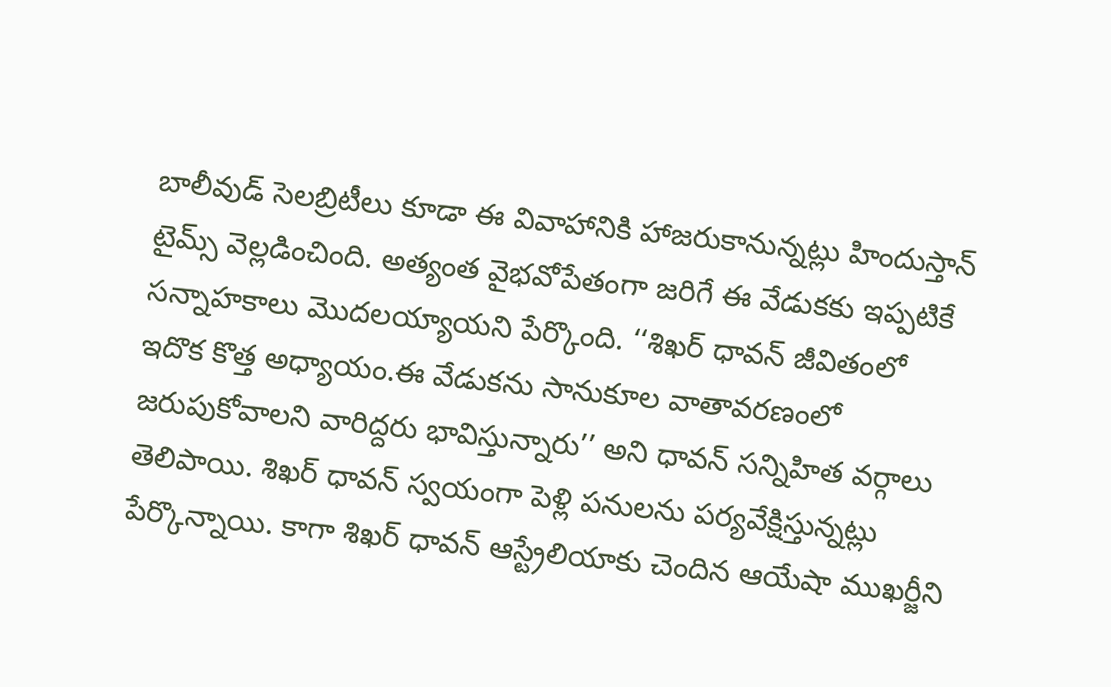బాలీవుడ్ సెలబ్రిటీలు కూడా ఈ వివాహానికి హాజరుకానున్నట్లు హిందుస్తాన్ టైమ్స్ వెల్లడించింది. అత్యంత వైభవోపేతంగా జరిగే ఈ వేడుకకు ఇప్పటికే సన్నాహకాలు మొదలయ్యాయని పేర్కొంది. ‘‘శిఖర్ ధావన్ జీవితంలో ఇదొక కొత్త అధ్యాయం.ఈ వేడుకను సానుకూల వాతావరణంలో జరుపుకోవాలని వారిద్దరు భావిస్తున్నారు’’ అని ధావన్ సన్నిహిత వర్గాలు తెలిపాయి. శిఖర్ ధావన్ స్వయంగా పెళ్లి పనులను పర్యవేక్షిస్తున్నట్లు పేర్కొన్నాయి. కాగా శిఖర్ ధావన్ ఆస్ట్రేలియాకు చెందిన ఆయేషా ముఖర్జీని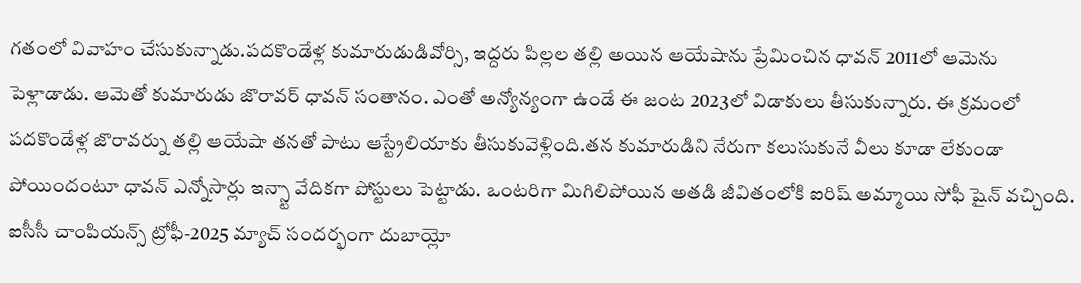గతంలో వివాహం చేసుకున్నాడు.పదకొండేళ్ల కుమారుడుడివోర్సి, ఇద్దరు పిల్లల తల్లి అయిన ఆయేషాను ప్రేమించిన ధావన్ 2011లో ఆమెను పెళ్లాడాడు. ఆమెతో కుమారుడు జొరావర్ ధావన్ సంతానం. ఎంతో అన్యోన్యంగా ఉండే ఈ జంట 2023లో విడాకులు తీసుకున్నారు. ఈ క్రమంలో పదకొండేళ్ల జొరావర్ను తల్లి ఆయేషా తనతో పాటు ఆస్ట్రేలియాకు తీసుకువెళ్లింది.తన కుమారుడిని నేరుగా కలుసుకునే వీలు కూడా లేకుండా పోయిందంటూ ధావన్ ఎన్నోసార్లు ఇన్స్టా వేదికగా పోస్టులు పెట్టాడు. ఒంటరిగా మిగిలిపోయిన అతడి జీవితంలోకి ఐరిష్ అమ్మాయి సోఫీ షైన్ వచ్చింది. ఐసీసీ చాంపియన్స్ ట్రోఫీ-2025 మ్యాచ్ సందర్భంగా దుబాయ్లో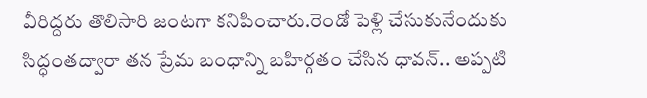వీరిద్దరు తొలిసారి జంటగా కనిపించారు.రెండో పెళ్లి చేసుకునేందుకు సిద్ధంతద్వారా తన ప్రేమ బంధాన్ని బహిర్గతం చేసిన ధావన్.. అప్పటి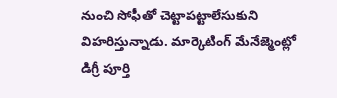నుంచి సోఫీతో చెట్టాపట్టాలేసుకుని విహరిస్తున్నాడు. మార్కెటింగ్ మేనేజ్మెంట్లో డిగ్రీ పూర్తి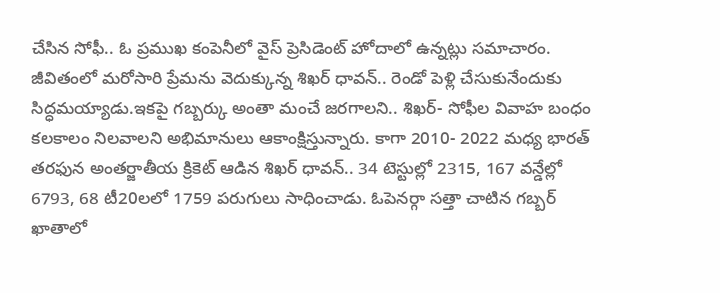చేసిన సోఫీ.. ఓ ప్రముఖ కంపెనీలో వైస్ ప్రెసిడెంట్ హోదాలో ఉన్నట్లు సమాచారం. జీవితంలో మరోసారి ప్రేమను వెదుక్కున్న శిఖర్ ధావన్.. రెండో పెళ్లి చేసుకునేందుకు సిద్ధమయ్యాడు.ఇకపై గబ్బర్కు అంతా మంచే జరగాలని.. శిఖర్- సోఫీల వివాహ బంధం కలకాలం నిలవాలని అభిమానులు ఆకాంక్షిస్తున్నారు. కాగా 2010- 2022 మధ్య భారత్ తరఫున అంతర్జాతీయ క్రికెట్ ఆడిన శిఖర్ ధావన్.. 34 టెస్టుల్లో 2315, 167 వన్డేల్లో 6793, 68 టీ20లలో 1759 పరుగులు సాధించాడు. ఓపెనర్గా సత్తా చాటిన గబ్బర్ ఖాతాలో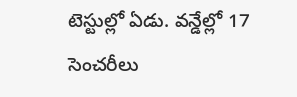టెస్టుల్లో ఏడు. వన్డేల్లో 17 సెంచరీలు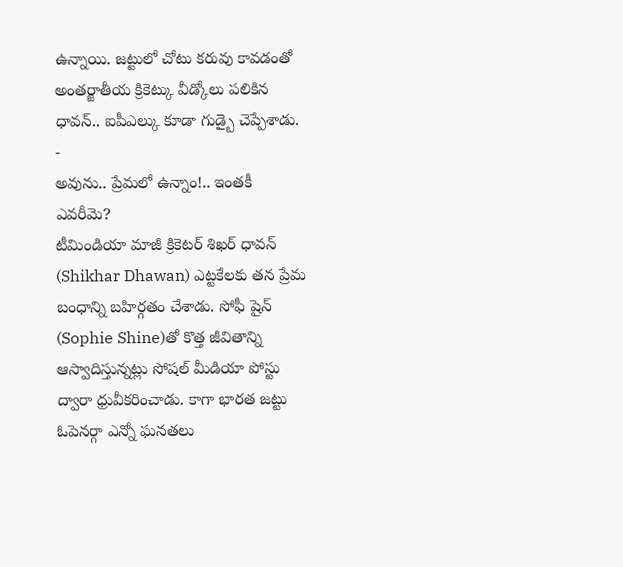ఉన్నాయి. జట్టులో చోటు కరువు కావడంతో అంతర్జాతీయ క్రికెట్కు వీడ్కోలు పలికిన ధావన్.. ఐపీఎల్కు కూడా గుడ్బై చెప్పేశాడు. -
అవును.. ప్రేమలో ఉన్నాం!.. ఇంతకీ ఎవరీమె?
టీమిండియా మాజీ క్రికెటర్ శిఖర్ ధావన్ (Shikhar Dhawan) ఎట్టకేలకు తన ప్రేమ బంధాన్ని బహిర్గతం చేశాడు. సోఫీ షైన్ (Sophie Shine)తో కొత్త జీవితాన్ని ఆస్వాదిస్తున్నట్లు సోషల్ మీడియా పోస్టు ద్వారా ధ్రువీకరించాడు. కాగా భారత జట్టు ఓపెనర్గా ఎన్నో ఘనతలు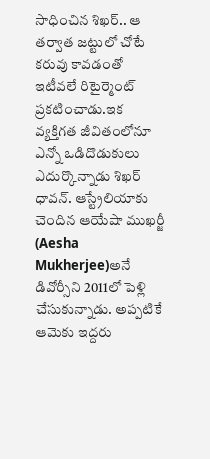సాధించిన శిఖర్.. ఆ తర్వాత జట్టులో చోటే కరువు కావడంతో ఇటీవలే రిటైర్మెంట్ ప్రకటించాడు.ఇక వ్యక్తిగత జీవితంలోనూ ఎన్నో ఒడిదొడుకులు ఎదుర్కొన్నాడు శిఖర్ ధావన్. ఆస్ట్రేలియాకు చెందిన ఆయేషా ముఖర్జీ (Aesha Mukherjee)అనే డివోర్సీని 2011లో పెళ్లి చేసుకున్నాడు. అప్పటికే ఆమెకు ఇద్దరు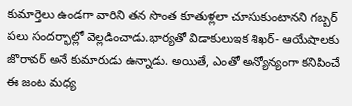కుమార్తెలు ఉండగా వారిని తన సొంత కూతుళ్లలా చూసుకుంటానని గబ్బర్ పలు సందర్భాల్లో వెల్లడించాడు.భార్యతో విడాకులుఇక శిఖర్- ఆయేషాలకు జొరావర్ అనే కుమారుడు ఉన్నాడు. అయితే, ఎంతో అన్యోన్యంగా కనిపించే ఈ జంట మధ్య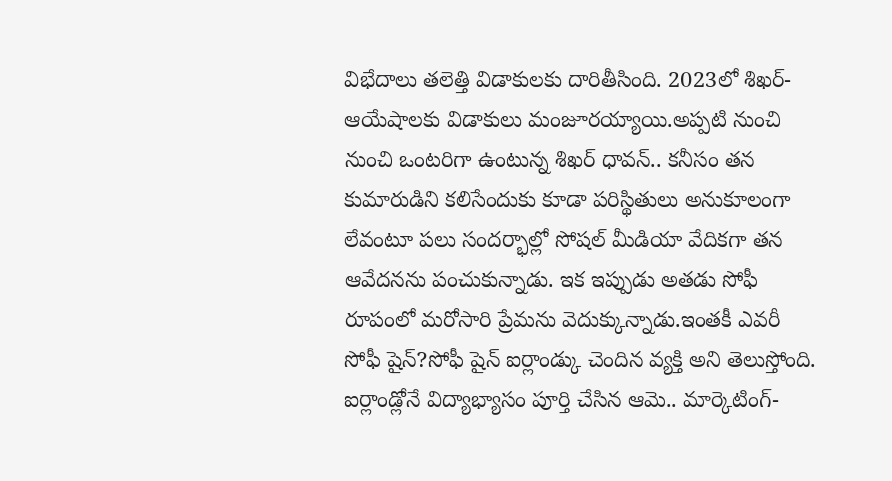విభేదాలు తలెత్తి విడాకులకు దారితీసింది. 2023లో శిఖర్- ఆయేషాలకు విడాకులు మంజూరయ్యాయి.అప్పటి నుంచి నుంచి ఒంటరిగా ఉంటున్న శిఖర్ ధావన్.. కనీసం తన కుమారుడిని కలిసేందుకు కూడా పరిస్థితులు అనుకూలంగా లేవంటూ పలు సందర్భాల్లో సోషల్ మీడియా వేదికగా తన ఆవేదనను పంచుకున్నాడు. ఇక ఇప్పుడు అతడు సోఫీ రూపంలో మరోసారి ప్రేమను వెదుక్కున్నాడు.ఇంతకీ ఎవరీ సోఫీ షైన్?సోఫీ షైన్ ఐర్లాండ్కు చెందిన వ్యక్తి అని తెలుస్తోంది. ఐర్లాండ్లోనే విద్యాభ్యాసం పూర్తి చేసిన ఆమె.. మార్కెటింగ్-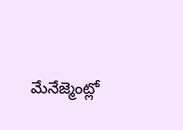మేనేజ్మెంట్లో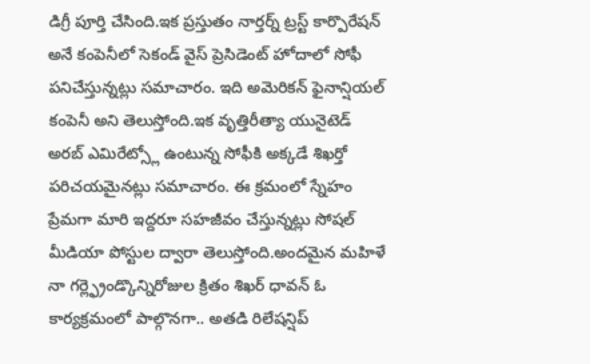డిగ్రీ పూర్తి చేసింది.ఇక ప్రస్తుతం నార్తర్న్ ట్రస్ట్ కార్పొరేషన్ అనే కంపెనీలో సెకండ్ వైస్ ప్రెసిడెంట్ హోదాలో సోఫీ పనిచేస్తున్నట్లు సమాచారం. ఇది అమెరికన్ ఫైనాన్షియల్ కంపెనీ అని తెలుస్తోంది.ఇక వృత్తిరీత్యా యునైటెడ్ అరబ్ ఎమిరేట్స్లో ఉంటున్న సోఫీకి అక్కడే శిఖర్తో పరిచయమైనట్లు సమాచారం. ఈ క్రమంలో స్నేహం ప్రేమగా మారి ఇద్దరూ సహజీవం చేస్తున్నట్లు సోషల్ మీడియా పోస్టుల ద్వారా తెలుస్తోంది.అందమైన మహిళే నా గర్ల్ఫ్రెండ్కొన్నిరోజుల క్రితం శిఖర్ ధావన్ ఓ కార్యక్రమంలో పాల్గొనగా.. అతడి రిలేషన్షిప్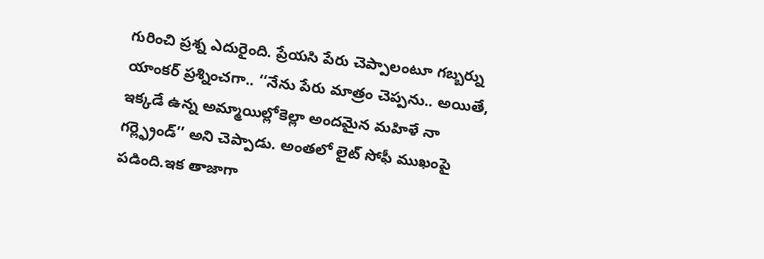గురించి ప్రశ్న ఎదురైంది. ప్రేయసి పేరు చెప్పాలంటూ గబ్బర్ను యాంకర్ ప్రశ్నించగా.. ‘‘నేను పేరు మాత్రం చెప్పను.. అయితే, ఇక్కడే ఉన్న అమ్మాయిల్లోకెల్లా అందమైన మహిళే నా గర్ల్ఫ్రెండ్’’ అని చెప్పాడు. అంతలో లైట్ సోఫీ ముఖంపై పడింది.ఇక తాజాగా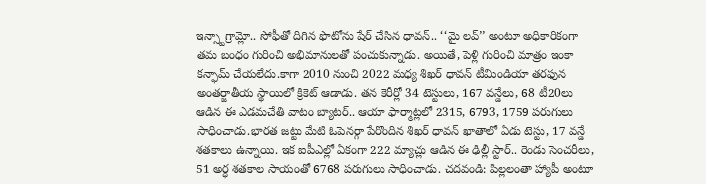ఇన్స్టాగ్రామ్లో.. సోఫీతో దిగిన ఫొటోను షేర్ చేసిన ధావన్.. ‘‘మై లవ్’’ అంటూ అధికారికంగా తమ బంధం గురించి అభిమానులతో పంచుకున్నాడు. అయితే, పెళ్లి గురించి మాత్రం ఇంకా కన్ఫామ్ చేయలేదు.కాగా 2010 నుంచి 2022 మధ్య శిఖర్ ధావన్ టీమిండియా తరఫున అంతర్జాతీయ స్థాయిలో క్రికెట్ ఆడాడు. తన కెరీర్లో 34 టెస్టులు, 167 వన్డేలు, 68 టీ20లు ఆడిన ఈ ఎడమచేతి వాటం బ్యాటర్.. ఆయా ఫార్మాట్లలో 2315, 6793, 1759 పరుగులు సాధించాడు.భారత జట్టు మేటి ఓపెనర్గా పేరొందిన శిఖర్ ధావన్ ఖాతాలో ఏడు టెస్టు, 17 వన్డే శతకాలు ఉన్నాయి. ఇక ఐపీఎల్లో ఏకంగా 222 మ్యాచ్లు ఆడిన ఈ ఢిల్లీ స్టార్.. రెండు సెంచరీలు, 51 అర్ధ శతకాల సాయంతో 6768 పరుగులు సాధించాడు. చదవండి: పిల్లలంతా హ్యాపీ అంటూ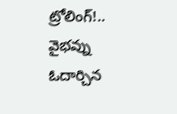ట్రోలింగ్!.. వైభవ్ను ఓదార్చిన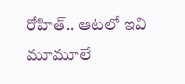రోహిత్.. ఆటలో ఇవి మూమూలే